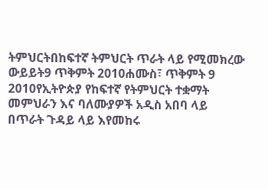ትምህርትበከፍተኛ ትምህርት ጥራት ላይ የሚመክረው ውይይት9 ጥቅምት 2010ሐሙስ፣ ጥቅምት 9 2010የኢትዮጵያ የከፍተኛ የትምህርት ተቋማት መምህራን እና ባለሙያዎች አዲስ አበባ ላይ በጥራት ጉዳይ ላይ እየመከሩ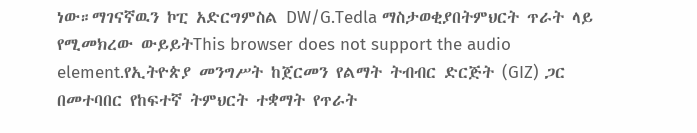ነው።ማገናኛዉን ኮፒ አድርግምስል DW/G.Tedla ማስታወቂያበትምህርት ጥራት ላይ የሚመክረው ውይይትThis browser does not support the audio element.የኢትዮጵያ መንግሥት ከጀርመን የልማት ትብብር ድርጅት (GIZ) ጋር በመተባበር የከፍተኛ ትምህርት ተቋማት የጥራት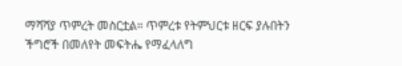ማሻሻያ ጥምረት መስርቷል። ጥምረቱ የትምህርቱ ዘርፍ ያሉበትን ችግሮች በመለየት መፍትሔ የማፈላለግ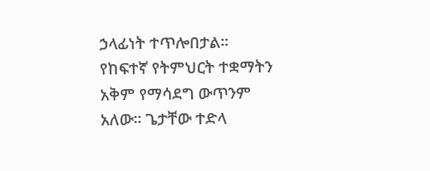ኃላፊነት ተጥሎበታል። የከፍተኛ የትምህርት ተቋማትን አቅም የማሳደግ ውጥንም አለው። ጌታቸው ተድላ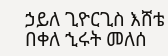ኃይለ ጊዮርጊስ እሸቴ በቀለ ኂሩት መለሰ